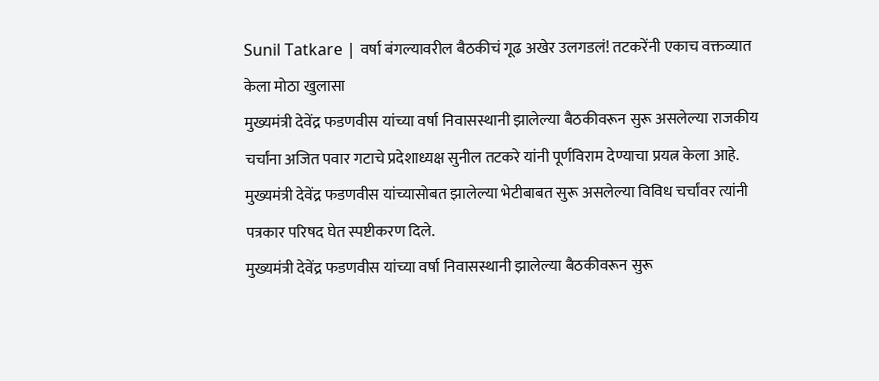Sunil Tatkare | वर्षा बंगल्यावरील बैठकीचं गूढ अखेर उलगडलं! तटकरेंनी एकाच वक्तव्यात केला मोठा खुलासा
मुख्यमंत्री देवेंद्र फडणवीस यांच्या वर्षा निवासस्थानी झालेल्या बैठकीवरून सुरू असलेल्या राजकीय चर्चांना अजित पवार गटाचे प्रदेशाध्यक्ष सुनील तटकरे यांनी पूर्णविराम देण्याचा प्रयत्न केला आहे. मुख्यमंत्री देवेंद्र फडणवीस यांच्यासोबत झालेल्या भेटीबाबत सुरू असलेल्या विविध चर्चांवर त्यांनी पत्रकार परिषद घेत स्पष्टीकरण दिले.
मुख्यमंत्री देवेंद्र फडणवीस यांच्या वर्षा निवासस्थानी झालेल्या बैठकीवरून सुरू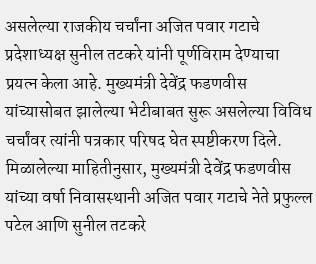असलेल्या राजकीय चर्चांना अजित पवार गटाचे प्रदेशाध्यक्ष सुनील तटकरे यांनी पूर्णविराम देण्याचा प्रयत्न केला आहे. मुख्यमंत्री देवेंद्र फडणवीस यांच्यासोबत झालेल्या भेटीबाबत सुरू असलेल्या विविध चर्चांवर त्यांनी पत्रकार परिषद घेत स्पष्टीकरण दिले.
मिळालेल्या माहितीनुसार, मुख्यमंत्री देवेंद्र फडणवीस यांच्या वर्षा निवासस्थानी अजित पवार गटाचे नेते प्रफुल्ल पटेल आणि सुनील तटकरे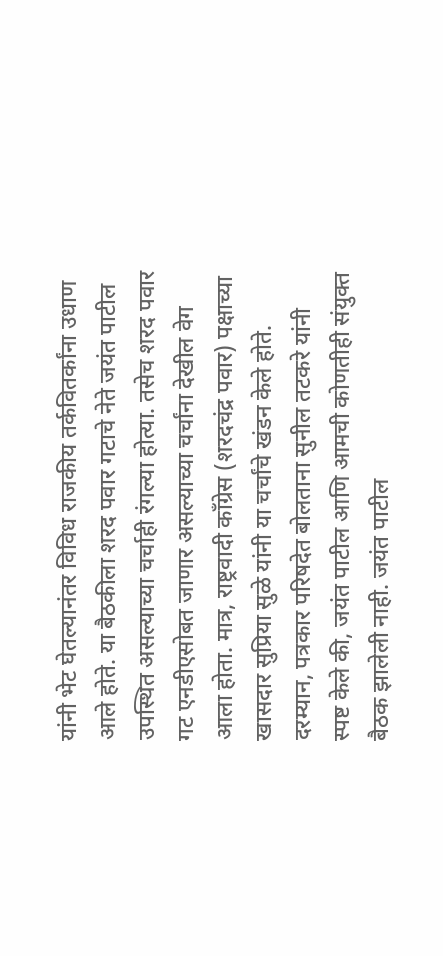यांनी भेट घेतल्यानंतर विविध राजकीय तर्कवितर्कांना उधाण आले होते. या बैठकीला शरद पवार गटाचे नेते जयंत पाटील उपस्थित असल्याच्या चर्चाही रंगल्या होत्या. तसेच शरद पवार गट एनडीएसोबत जाणार असल्याच्या चर्चांना देखील वेग आला होता. मात्र, राष्ट्रवादी काँग्रेस (शरदचंद्र पवार) पक्षाच्या खासदार सुप्रिया सुळे यांनी या चर्चांचे खंडन केले होते.
दरम्यान, पत्रकार परिषदेत बोलताना सुनील तटकरे यांनी स्पष्ट केले की, जयंत पाटील आणि आमची कोणतीही संयुक्त बैठक झालेली नाही. जयंत पाटील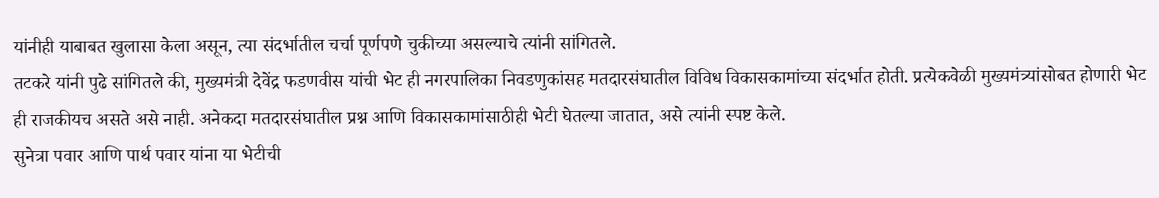यांनीही याबाबत खुलासा केला असून, त्या संदर्भातील चर्चा पूर्णपणे चुकीच्या असल्याचे त्यांनी सांगितले.
तटकरे यांनी पुढे सांगितले की, मुख्यमंत्री देवेंद्र फडणवीस यांची भेट ही नगरपालिका निवडणुकांसह मतदारसंघातील विविध विकासकामांच्या संदर्भात होती. प्रत्येकवेळी मुख्यमंत्र्यांसोबत होणारी भेट ही राजकीयच असते असे नाही. अनेकदा मतदारसंघातील प्रश्न आणि विकासकामांसाठीही भेटी घेतल्या जातात, असे त्यांनी स्पष्ट केले.
सुनेत्रा पवार आणि पार्थ पवार यांना या भेटीची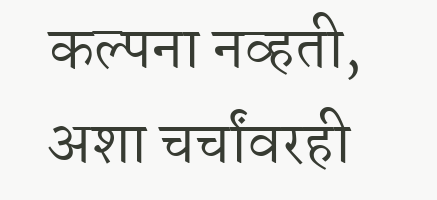कल्पना नव्हती, अशा चर्चांवरही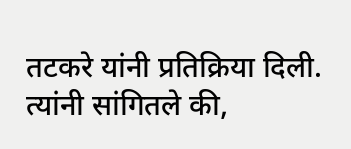तटकरे यांनी प्रतिक्रिया दिली. त्यांनी सांगितले की,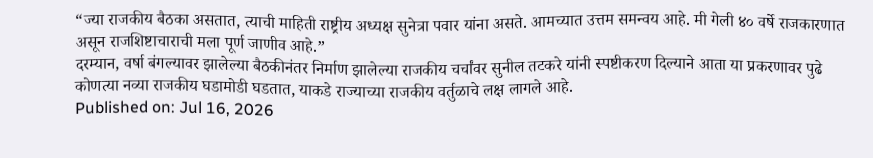“ज्या राजकीय बैठका असतात, त्याची माहिती राष्ट्रीय अध्यक्ष सुनेत्रा पवार यांना असते. आमच्यात उत्तम समन्वय आहे. मी गेली ४० वर्षे राजकारणात असून राजशिष्टाचाराची मला पूर्ण जाणीव आहे.”
दरम्यान, वर्षा बंगल्यावर झालेल्या बैठकीनंतर निर्माण झालेल्या राजकीय चर्चांवर सुनील तटकरे यांनी स्पष्टीकरण दिल्याने आता या प्रकरणावर पुढे कोणत्या नव्या राजकीय घडामोडी घडतात, याकडे राज्याच्या राजकीय वर्तुळाचे लक्ष लागले आहे.
Published on: Jul 16, 2026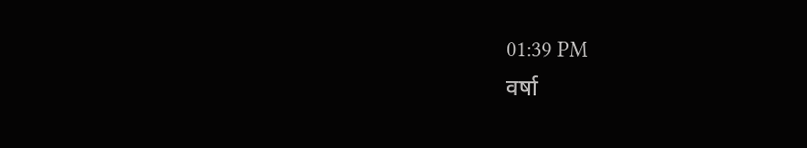01:39 PM
वर्षा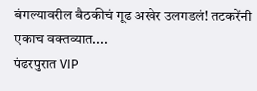बंगल्यावरील बैठकीचं गूढ अखेर उलगडलं! तटकरेंनी एकाच वक्तव्यात....
पंढरपुरात VIP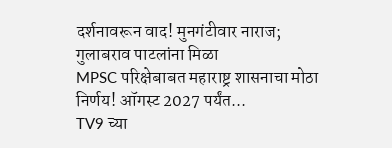दर्शनावरून वाद! मुनगंटीवार नाराज; गुलाबराव पाटलांना मिळा
MPSC परिक्षेबाबत महाराष्ट्र शासनाचा मोठा निर्णय! ऑगस्ट 2027 पर्यंत...
TV9 च्या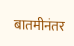बातमीनंतर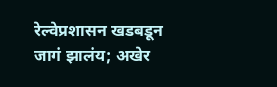रेल्वेप्रशासन खडबडून जागं झालंय; अखेर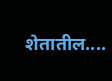शेतातील....